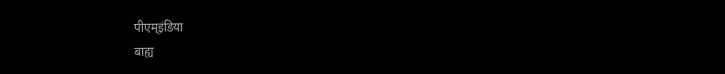पीएम्इंडिया
बाह्य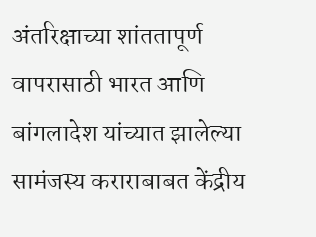अंतरिक्षाच्या शांततापूर्ण वापरासाठी भारत आणि बांगलादेश यांच्यात झालेल्या सामंजस्य कराराबाबत केंद्रीय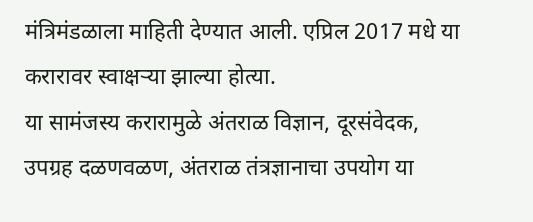मंत्रिमंडळाला माहिती देण्यात आली. एप्रिल 2017 मधे या करारावर स्वाक्षऱ्या झाल्या होत्या.
या सामंजस्य करारामुळे अंतराळ विज्ञान, दूरसंवेदक, उपग्रह दळणवळण, अंतराळ तंत्रज्ञानाचा उपयोग या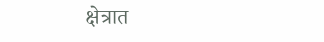क्षेत्रात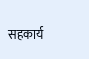सहकार्य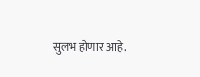सुलभ होणार आहे.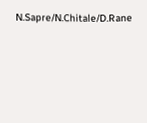N.Sapre/N.Chitale/D.Rane